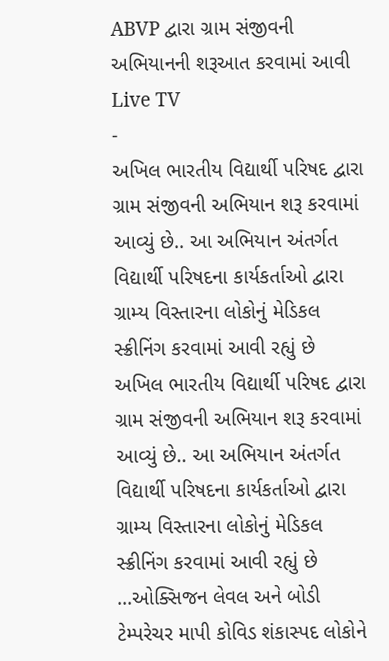ABVP દ્વારા ગ્રામ સંજીવની અભિયાનની શરૂઆત કરવામાં આવી
Live TV
-
અખિલ ભારતીય વિદ્યાર્થી પરિષદ દ્વારા ગ્રામ સંજીવની અભિયાન શરૂ કરવામાં આવ્યું છે.. આ અભિયાન અંતર્ગત વિદ્યાર્થી પરિષદના કાર્યકર્તાઓ દ્વારા ગ્રામ્ય વિસ્તારના લોકોનું મેડિકલ સ્ક્રીનિંગ કરવામાં આવી રહ્યું છે
અખિલ ભારતીય વિદ્યાર્થી પરિષદ દ્વારા ગ્રામ સંજીવની અભિયાન શરૂ કરવામાં આવ્યું છે.. આ અભિયાન અંતર્ગત વિદ્યાર્થી પરિષદના કાર્યકર્તાઓ દ્વારા ગ્રામ્ય વિસ્તારના લોકોનું મેડિકલ સ્ક્રીનિંગ કરવામાં આવી રહ્યું છે ...ઓક્સિજન લેવલ અને બોડી ટેમ્પરેચર માપી કોવિડ શંકાસ્પદ લોકોને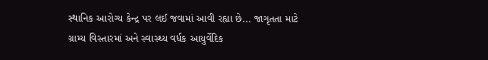સ્થાનિક આરોગ્ય કેન્દ્ર પર લઈ જવામાં આવી રહ્યા છે... જાગૃતતા માટે ગ્રામ્ય વિસ્તારમાં અને સ્વાસ્થ્ય વર્ધક આયુર્વેદિક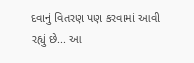દવાનું વિતરણ પણ કરવામાં આવી રહ્યું છે... આ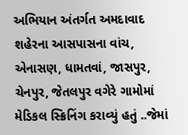અભિયાન અંતર્ગત અમદાવાદ શહેરના આસપાસના વાંચ, એનાસણ, ધામતવાં, જાસપુર, ચેનપુર, જેતલપુર વગેરે ગામોમાં મેડિકલ સ્ક્રિનિંગ કરાવ્યું હતું ..જેમાં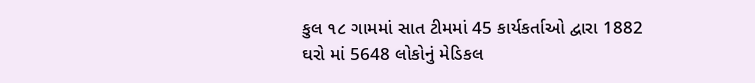કુલ ૧૮ ગામમાં સાત ટીમમાં 45 કાર્યકર્તાઓ દ્વારા 1882 ઘરો માં 5648 લોકોનું મેડિકલ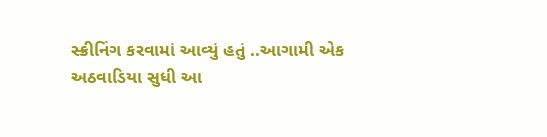સ્ક્રીનિંગ કરવામાં આવ્યું હતું ..આગામી એક અઠવાડિયા સુધી આ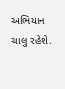અભિયાન ચાલુ રહેશે.